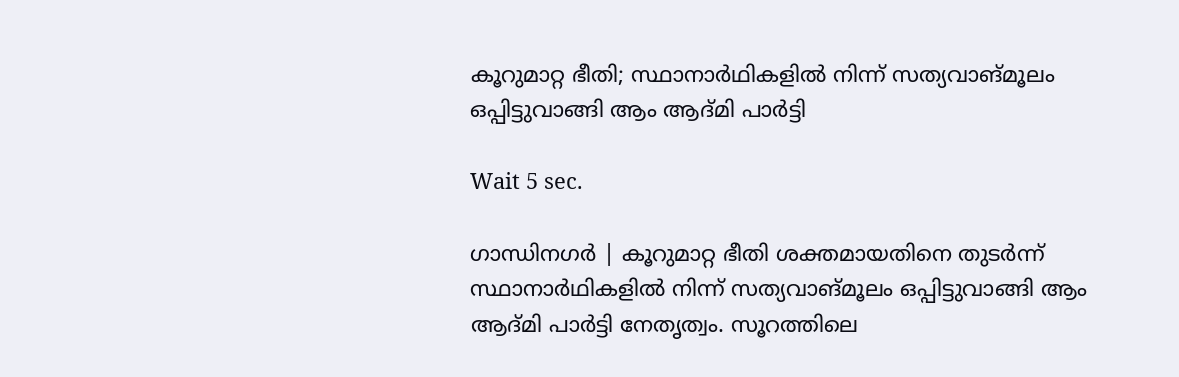കൂറുമാറ്റ ഭീതി; സ്ഥാനാര്‍ഥികളില്‍ നിന്ന് സത്യവാങ്മൂലം ഒപ്പിട്ടുവാങ്ങി ആം ആദ്മി പാര്‍ട്ടി

Wait 5 sec.

ഗാന്ധിനഗര്‍ | കൂറുമാറ്റ ഭീതി ശക്തമായതിനെ തുടര്‍ന്ന് സ്ഥാനാര്‍ഥികളില്‍ നിന്ന് സത്യവാങ്മൂലം ഒപ്പിട്ടുവാങ്ങി ആം ആദ്മി പാര്‍ട്ടി നേതൃത്വം. സൂറത്തിലെ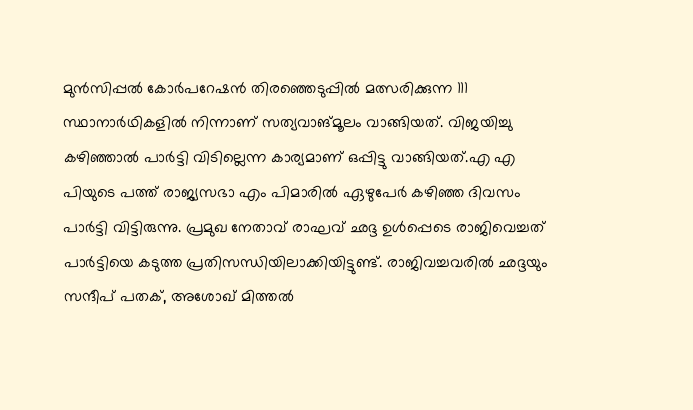മുന്‍സിപ്പല്‍ കോര്‍പറേഷന്‍ തിരഞ്ഞെടുപ്പില്‍ മത്സരിക്കുന്ന 111 സ്ഥാനാര്‍ഥികളില്‍ നിന്നാണ് സത്യവാങ്മൂലം വാങ്ങിയത്. വിജയിച്ചു കഴിഞ്ഞാല്‍ പാര്‍ട്ടി വിടില്ലെന്ന കാര്യമാണ് ഒപ്പിട്ടു വാങ്ങിയത്.എ എ പിയുടെ പത്ത് രാജ്യസഭാ എം പിമാരില്‍ ഏഴുപേര്‍ കഴിഞ്ഞ ദിവസം പാര്‍ട്ടി വിട്ടിരുന്നു. പ്രമുഖ നേതാവ് രാഘവ് ഛദ്ദ ഉള്‍പ്പെടെ രാജിവെച്ചത് പാര്‍ട്ടിയെ കടുത്ത പ്രതിസന്ധിയിലാക്കിയിട്ടുണ്ട്. രാജിവച്ചവരില്‍ ഛദ്ദയും സന്ദീപ് പതക്, അശോഖ് മിത്തല്‍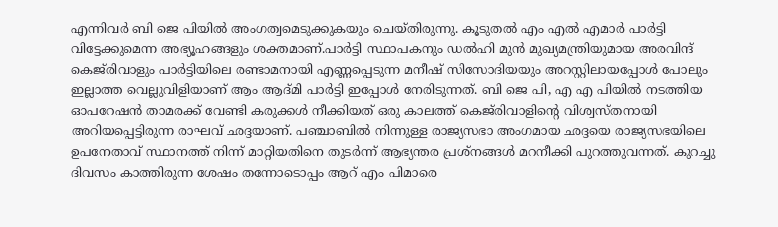എന്നിവര്‍ ബി ജെ പിയില്‍ അംഗത്വമെടുക്കുകയും ചെയ്തിരുന്നു. കൂടുതല്‍ എം എല്‍ എമാര്‍ പാര്‍ട്ടി വിട്ടേക്കുമെന്ന അഭ്യൂഹങ്ങളും ശക്തമാണ്.പാര്‍ട്ടി സ്ഥാപകനും ഡല്‍ഹി മുന്‍ മുഖ്യമന്ത്രിയുമായ അരവിന്ദ് കെജ്‌രിവാളും പാര്‍ട്ടിയിലെ രണ്ടാമനായി എണ്ണപ്പെടുന്ന മനീഷ് സിസോദിയയും അറസ്റ്റിലായപ്പോള്‍ പോലും ഇല്ലാത്ത വെല്ലുവിളിയാണ് ആം ആദ്മി പാര്‍ട്ടി ഇപ്പോള്‍ നേരിടുന്നത്. ബി ജെ പി, എ എ പിയില്‍ നടത്തിയ ഓപറേഷന്‍ താമരക്ക് വേണ്ടി കരുക്കള്‍ നീക്കിയത് ഒരു കാലത്ത് കെജ്‌രിവാളിന്റെ വിശ്വസ്തനായി അറിയപ്പെട്ടിരുന്ന രാഘവ് ഛദ്ദയാണ്. പഞ്ചാബില്‍ നിന്നുള്ള രാജ്യസഭാ അംഗമായ ഛദ്ദയെ രാജ്യസഭയിലെ ഉപനേതാവ് സ്ഥാനത്ത് നിന്ന് മാറ്റിയതിനെ തുടര്‍ന്ന് ആഭ്യന്തര പ്രശ്‌നങ്ങള്‍ മറനീക്കി പുറത്തുവന്നത്. കുറച്ചു ദിവസം കാത്തിരുന്ന ശേഷം തന്നോടൊപ്പം ആറ് എം പിമാരെ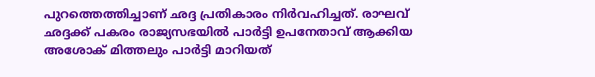പുറത്തെത്തിച്ചാണ് ഛദ്ദ പ്രതികാരം നിര്‍വഹിച്ചത്. രാഘവ് ഛദ്ദക്ക് പകരം രാജ്യസഭയില്‍ പാര്‍ട്ടി ഉപനേതാവ് ആക്കിയ അശോക് മിത്തലും പാര്‍ട്ടി മാറിയത്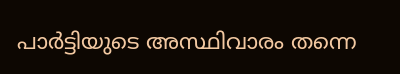പാര്‍ട്ടിയുടെ അസ്ഥിവാരം തന്നെ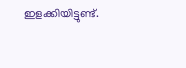ഇളക്കിയിട്ടുണ്ട്.